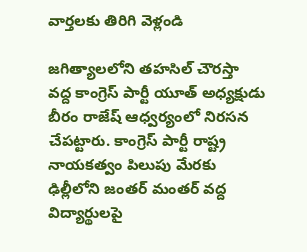వార్తలకు తిరిగి వెళ్లండి

జగిత్యాలలోని తహసిల్ చౌరస్తా వద్ద కాంగ్రెస్ పార్టీ యూత్ అధ్యక్షుడు బీరం రాజేష్ ఆధ్వర్యంలో నిరసన చేపట్టారు. కాంగ్రెస్ పార్టీ రాష్ట్ర నాయకత్వం పిలుపు మేరకు ఢిల్లీలోని జంతర్ మంతర్ వద్ద విద్యార్థులపై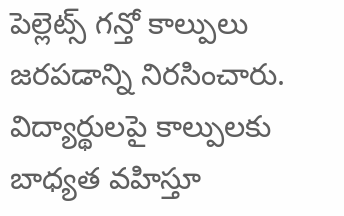పెల్లెట్స్ గన్తో కాల్పులు జరపడాన్ని నిరసించారు.
విద్యార్థులపై కాల్పులకు బాధ్యత వహిస్తూ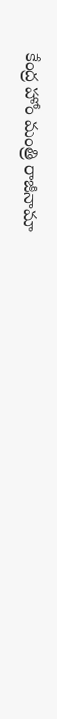కేంద్ర హోం మంత్రి రాజీనామా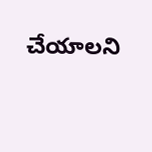చేయాలని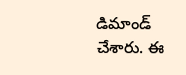డిమాండ్ చేశారు. ఈ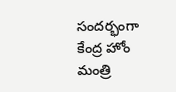సందర్భంగా కేంద్ర హోం మంత్రి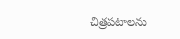చిత్రపటాలను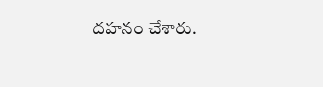దహనం చేశారు.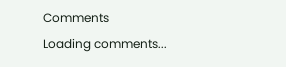Comments
Loading comments...